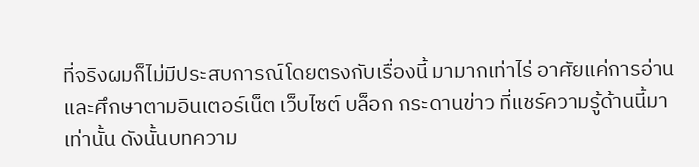ที่จริงผมก็ไม่มีประสบการณ์โดยตรงกับเรื่องนี้ มามากเท่าไร่ อาศัยแค่การอ่านและศึกษาตามอินเตอร์เน็ต เว็บไซต์ บล็อก กระดานข่าว ที่แชร์ความรู้ด้านนี้มาเท่านั้น ดังนั้นบทความ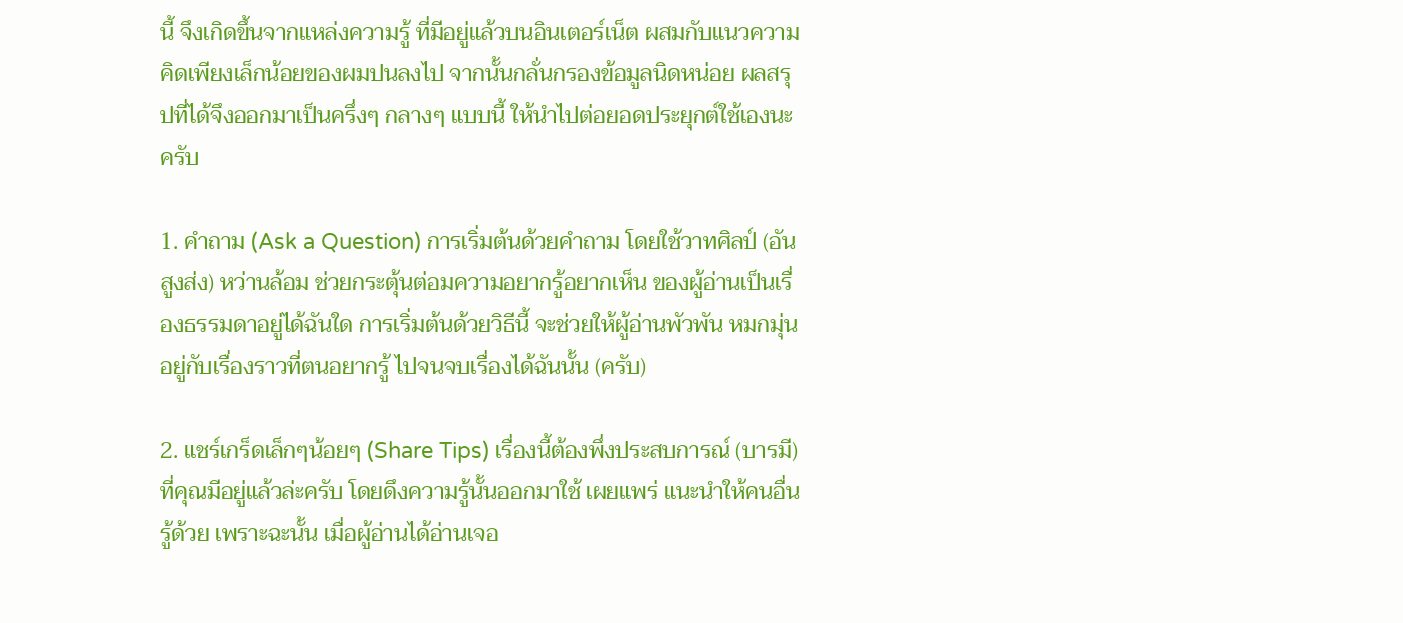นี้ จึงเกิดขึ้นจากแหล่งความรู้ ที่มีอยู่แล้วบนอินเตอร์เน็ต ผสมกับแนวความคิดเพียงเล็กน้อยของผมปนลงไป จากนั้นกลั่นกรองข้อมูลนิดหน่อย ผลสรุปที่ได้จึงออกมาเป็นครึ่งๆ กลางๆ แบบนี้ ให้นำไปต่อยอดประยุกต์ใช้เองนะครับ

1. คำถาม (Ask a Question) การเริ่มต้นด้วยคำถาม โดยใช้วาทศิลป์ (อันสูงส่ง) หว่านล้อม ช่วยกระตุ้นต่อมความอยากรู้อยากเห็น ของผู้อ่านเป็นเรื่องธรรมดาอยู่ได้ฉันใด การเริ่มต้นด้วยวิธีนี้ จะช่วยให้ผู้อ่านพัวพัน หมกมุ่น อยู่กับเรื่องราวที่ตนอยากรู้ ไปจนจบเรื่องได้ฉันนั้น (ครับ)

2. แชร์เกร็ดเล็กๆน้อยๆ (Share Tips) เรื่องนี้ต้องพึ่งประสบการณ์ (บารมี) ที่คุณมีอยู่แล้วล่ะครับ โดยดึงความรู้นั้นออกมาใช้ เผยแพร่ แนะนำให้คนอื่นรู้ด้วย เพราะฉะนั้น เมื่อผู้อ่านได้อ่านเจอ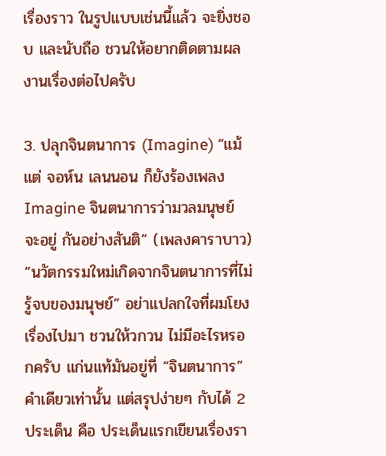เรื่องราว ในรูปแบบเช่นนี้แล้ว จะยิ่งชอบ และนับถือ ชวนให้อยากติดตามผลงานเรื่องต่อไปครับ

3. ปลุกจินตนาการ (Imagine) “แม้แต่ จอห์น เลนนอน ก็ยังร้องเพลง Imagine จินตนาการว่ามวลมนุษย์ จะอยู่ กันอย่างสันติ” (เพลงคาราบาว) “นวัตกรรมใหม่เกิดจากจินตนาการที่ไม่รู้จบของมนุษย์” อย่าแปลกใจที่ผมโยงเรื่องไปมา ชวนให้วกวน ไม่มีอะไรหรอกครับ แก่นแท้มันอยู่ที่ “จินตนาการ” คำเดียวเท่านั้น แต่สรุปง่ายๆ กับได้ 2 ประเด็น คือ ประเด็นแรกเขียนเรื่องรา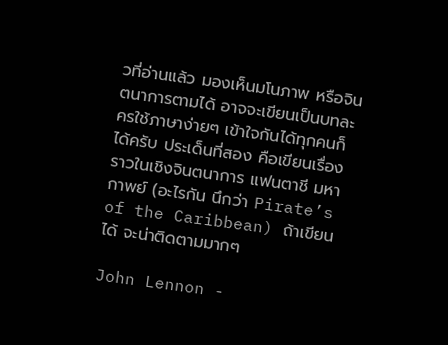วที่อ่านแล้ว มองเห็นมโนภาพ หรือจินตนาการตามได้ อาจจะเขียนเป็นบทละครใช้ภาษาง่ายๆ เข้าใจกันได้ทุกคนก็ได้ครับ ประเด็นที่สอง คือเขียนเรื่องราวในเชิงจินตนาการ แฟนตาชี มหากาพย์ (อะไรกัน นึกว่า Pirate’s of the Caribbean) ถ้าเขียนได้ จะน่าติดตามมากๆ

John Lennon -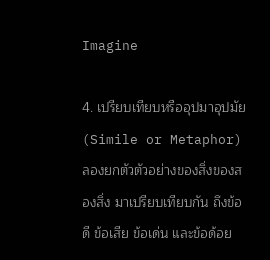Imagine

4. เปรียบเทียบหรืออุปมาอุปมัย (Simile or Metaphor) ลองยกตัวตัวอย่างของสิ่งของสองสิ่ง มาเปรียบเทียบกัน ถึงข้อดี ข้อเสีย ข้อเด่น และข้อด้อย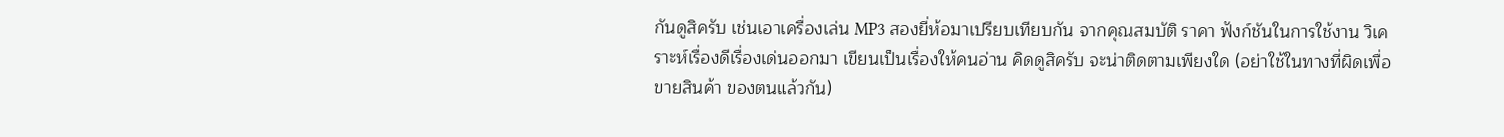กันดูสิครับ เช่นเอาเครื่องเล่น MP3 สองยี่ห้อมาเปรียบเทียบกัน จากคุณสมบัติ ราคา ฟังก์ชันในการใช้งาน วิเคราะห์เรื่องดีเรื่องเด่นออกมา เขียนเป็นเรื่องให้คนอ่าน คิดดูสิครับ จะน่าติดตามเพียงใด (อย่าใช้ในทางที่ผิดเพื่อขายสินค้า ของตนแล้วกัน)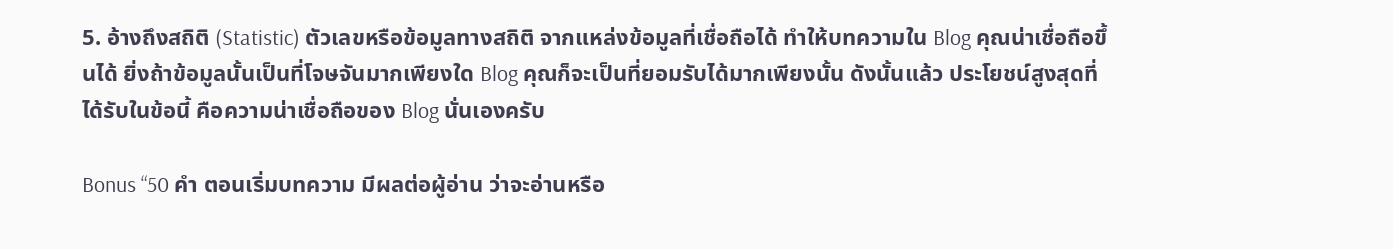5. อ้างถึงสถิติ (Statistic) ตัวเลขหรือข้อมูลทางสถิติ จากแหล่งข้อมูลที่เชื่อถือได้ ทำให้บทความใน Blog คุณน่าเชื่อถือขึ้นได้ ยิ่งถ้าข้อมูลนั้นเป็นที่โจษจันมากเพียงใด Blog คุณก็จะเป็นที่ยอมรับได้มากเพียงนั้น ดังนั้นแล้ว ประโยชน์สูงสุดที่ได้รับในข้อนี้ คือความน่าเชื่อถือของ Blog นั่นเองครับ

Bonus “50 คำ ตอนเริ่มบทความ มีผลต่อผู้อ่าน ว่าจะอ่านหรือ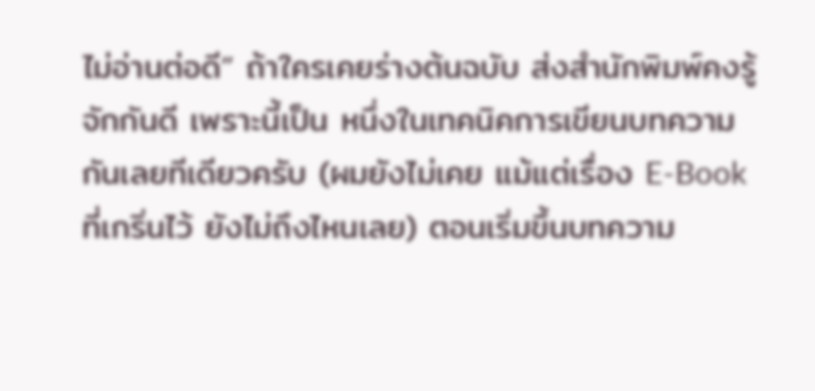ไม่อ่านต่อดี” ถ้าใครเคยร่างต้นฉบับ ส่งสำนักพิมพ์คงรู้จักกันดี เพราะนี้เป็น หนึ่งในเทคนิคการเขียนบทความกันเลยทีเดียวครับ (ผมยังไม่เคย แม้แต่เรื่อง E-Book ที่เกริ่นไว้ ยังไม่ถึงไหนเลย) ตอนเริ่มขึ้นบทความ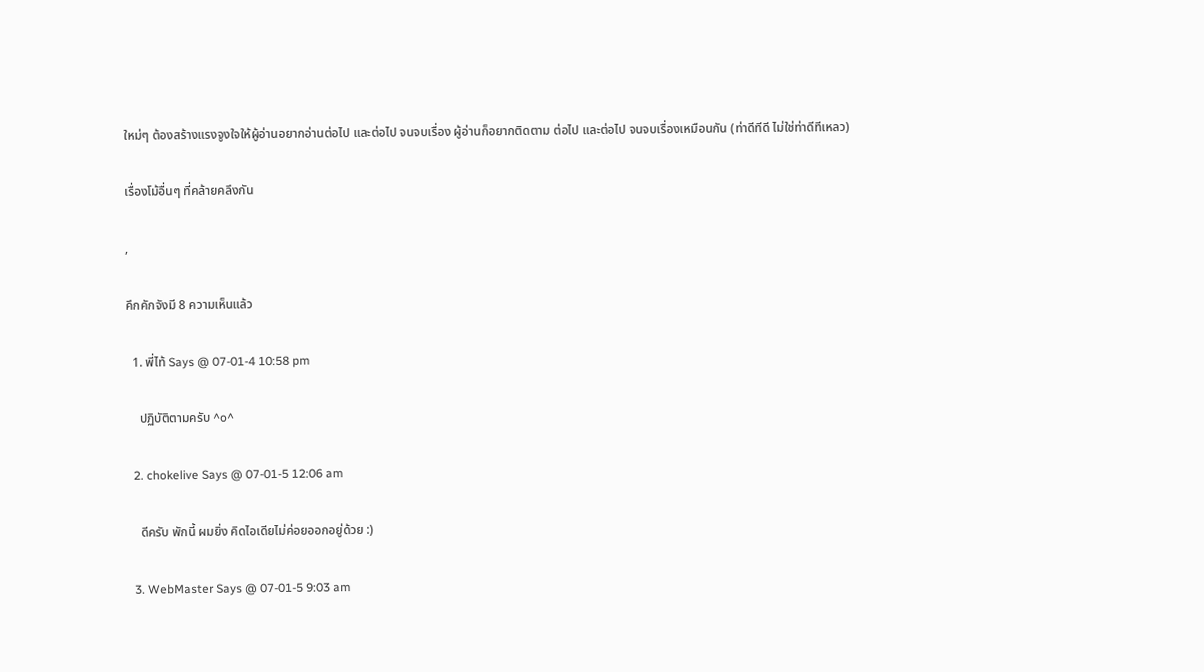ใหม่ๆ ต้องสร้างแรงจูงใจให้ผู้อ่านอยากอ่านต่อไป และต่อไป จนจบเรื่อง ผู้อ่านก็อยากติดตาม ต่อไป และต่อไป จนจบเรื่องเหมือนกัน (ท่าดีทีดี ไม่ใช่ท่าดีทีเหลว)

เรื่องโม้อื่นๆ ที่คล้ายคลึงกัน

,

คึกคักจังมี 8 ความเห็นแล้ว

  1. พี่ไท้ Says @ 07-01-4 10:58 pm

    ปฏิบัติตามครับ ^o^

  2. chokelive Says @ 07-01-5 12:06 am

    ดีครับ พักนี้ ผมยิ่ง คิดไอเดียไม่ค่อยออกอยู่ด้วย :)

  3. WebMaster Says @ 07-01-5 9:03 am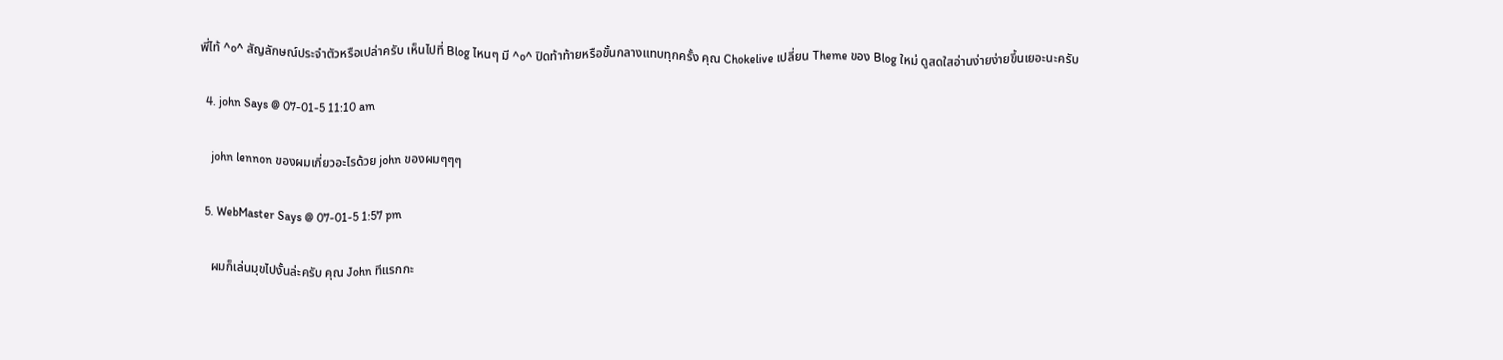พี่ไท้ ^o^ สัญลักษณ์ประจำตัวหรือเปล่าครับ เห็นไปที่ Blog ไหนๆ มี ^o^ ปิดท้าท้ายหรือขั้นกลางแทบทุกครั้ง คุณ Chokelive เปลี่ยน Theme ของ Blog ใหม่ ดูสดใสอ่านง่ายง่ายขึ้นเยอะนะครับ

  4. john Says @ 07-01-5 11:10 am

    john lennon ของผมเกี่ยวอะไรด้วย john ของผมๆๆๆ

  5. WebMaster Says @ 07-01-5 1:57 pm

    ผมก็เล่นมุขไปงั้นล่ะครับ คุณ John ทีแรกกะ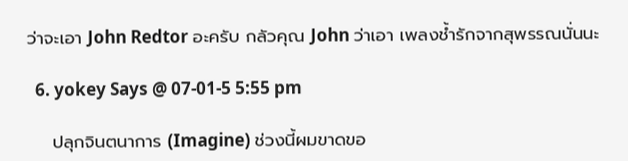ว่าจะเอา John Redtor อะครับ กลัวคุณ John ว่าเอา เพลงช้ำรักจากสุพรรณนั่นนะ

  6. yokey Says @ 07-01-5 5:55 pm

    ปลุกจินตนาการ (Imagine) ช่วงนี้ผมขาดขอ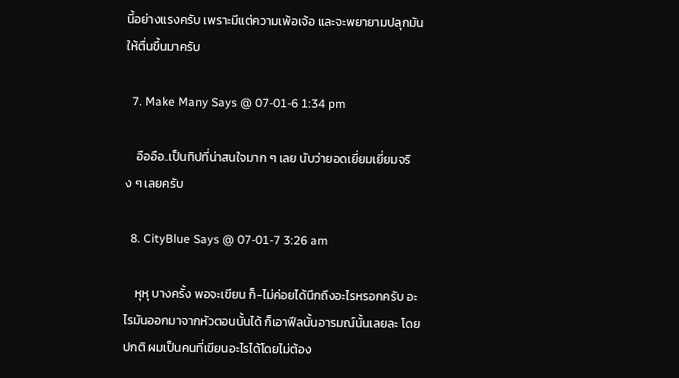นี้อย่างแรงครับ เพราะมีแต่ความเพ้อเจ้อ และจะพยายามปลุกมันให้ตื่นขึ้นมาครับ

  7. Make Many Says @ 07-01-6 1:34 pm

    อืออือ..เป็นทิปที่น่าสนใจมาก ๆ เลย นับว่ายอดเยี่ยมเยี่ยมจริง ๆ เลยครับ

  8. CityBlue Says @ 07-01-7 3:26 am

    หุหุ บางครั้ง พอจะเขียน ก็-ไม่ค่อยได้นึกถึงอะไรหรอกครับ อะไรมันออกมาจากหัวตอนนั้นได้ ก็เอาฟีลนั้นอารมณ์นั้นเลยละ โดยปกติ ผมเป็นคนที่เขียนอะไรได้โดยไม่ต้อง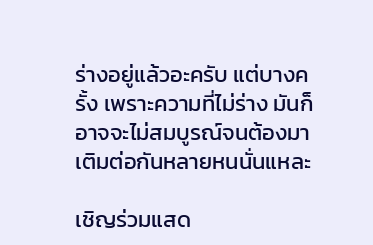ร่างอยู่แล้วอะครับ แต่บางครั้ง เพราะความที่ไม่ร่าง มันก็อาจจะไม่สมบูรณ์จนต้องมาเติมต่อกันหลายหนนั่นแหละ

เชิญร่วมแสด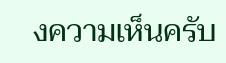งความเห็นครับ